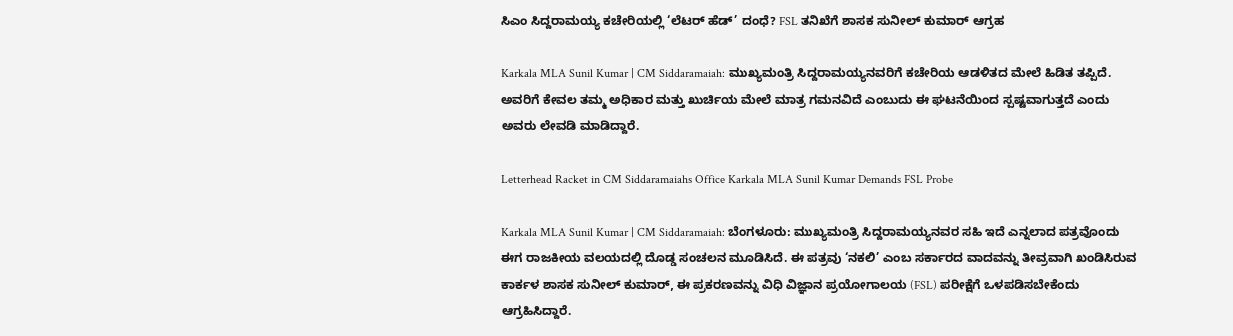ಸಿಎಂ‌ ಸಿದ್ದರಾಮಯ್ಯ ಕಚೇರಿಯಲ್ಲಿ ‘ಲೆಟರ್ ಹೆಡ್’ ದಂಧೆ? FSL ತನಿಖೆಗೆ ಶಾಸಕ ಸುನೀಲ್‌ ಕುಮಾರ್ ಆಗ್ರಹ

Karkala MLA Sunil Kumar | CM Siddaramaiah: ಮುಖ್ಯಮಂತ್ರಿ ಸಿದ್ದರಾಮಯ್ಯನವರಿಗೆ ಕಚೇರಿಯ ಆಡಳಿತದ ಮೇಲೆ ಹಿಡಿತ ತಪ್ಪಿದೆ. ಅವರಿಗೆ ಕೇವಲ ತಮ್ಮ ಅಧಿಕಾರ ಮತ್ತು ಖುರ್ಚಿಯ ಮೇಲೆ ಮಾತ್ರ ಗಮನವಿದೆ ಎಂಬುದು ಈ ಘಟನೆಯಿಂದ ಸ್ಪಷ್ಟವಾಗುತ್ತದೆ ಎಂದು ಅವರು ಲೇವಡಿ ಮಾಡಿದ್ದಾರೆ.

Letterhead Racket in CM Siddaramaiahs Office Karkala MLA Sunil Kumar Demands FSL Probe

Karkala MLA Sunil Kumar | CM Siddaramaiah: ಬೆಂಗಳೂರು: ಮುಖ್ಯಮಂತ್ರಿ ಸಿದ್ದರಾಮಯ್ಯನವರ ಸಹಿ ಇದೆ ಎನ್ನಲಾದ ಪತ್ರವೊಂದು ಈಗ ರಾಜಕೀಯ ವಲಯದಲ್ಲಿ ದೊಡ್ಡ ಸಂಚಲನ ಮೂಡಿಸಿದೆ. ಈ ಪತ್ರವು ‘ನಕಲಿ’ ಎಂಬ ಸರ್ಕಾರದ ವಾದವನ್ನು ತೀವ್ರವಾಗಿ ಖಂಡಿಸಿರುವ ಕಾರ್ಕಳ ಶಾಸಕ ಸುನೀಲ್ ಕುಮಾರ್, ಈ ಪ್ರಕರಣವನ್ನು ವಿಧಿ ವಿಜ್ಞಾನ ಪ್ರಯೋಗಾಲಯ (FSL) ಪರೀಕ್ಷೆಗೆ ಒಳಪಡಿಸಬೇಕೆಂದು ಆಗ್ರಹಿಸಿದ್ದಾರೆ.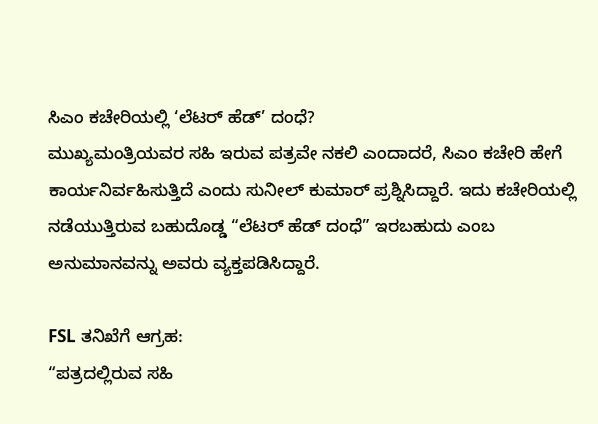ಸಿಎಂ ಕಚೇರಿಯಲ್ಲಿ ‘ಲೆಟರ್ ಹೆಡ್’ ದಂಧೆ?
ಮುಖ್ಯಮಂತ್ರಿಯವರ ಸಹಿ ಇರುವ ಪತ್ರವೇ ನಕಲಿ ಎಂದಾದರೆ, ಸಿಎಂ ಕಚೇರಿ ಹೇಗೆ ಕಾರ್ಯನಿರ್ವಹಿಸುತ್ತಿದೆ ಎಂದು ಸುನೀಲ್ ಕುಮಾರ್ ಪ್ರಶ್ನಿಸಿದ್ದಾರೆ. ಇದು ಕಚೇರಿಯಲ್ಲಿ ನಡೆಯುತ್ತಿರುವ ಬಹುದೊಡ್ಡ “ಲೆಟರ್ ಹೆಡ್ ದಂಧೆ” ಇರಬಹುದು ಎಂಬ ಅನುಮಾನವನ್ನು ಅವರು ವ್ಯಕ್ತಪಡಿಸಿದ್ದಾರೆ.

FSL ತನಿಖೆಗೆ ಆಗ್ರಹ:
“ಪತ್ರದಲ್ಲಿರುವ ಸಹಿ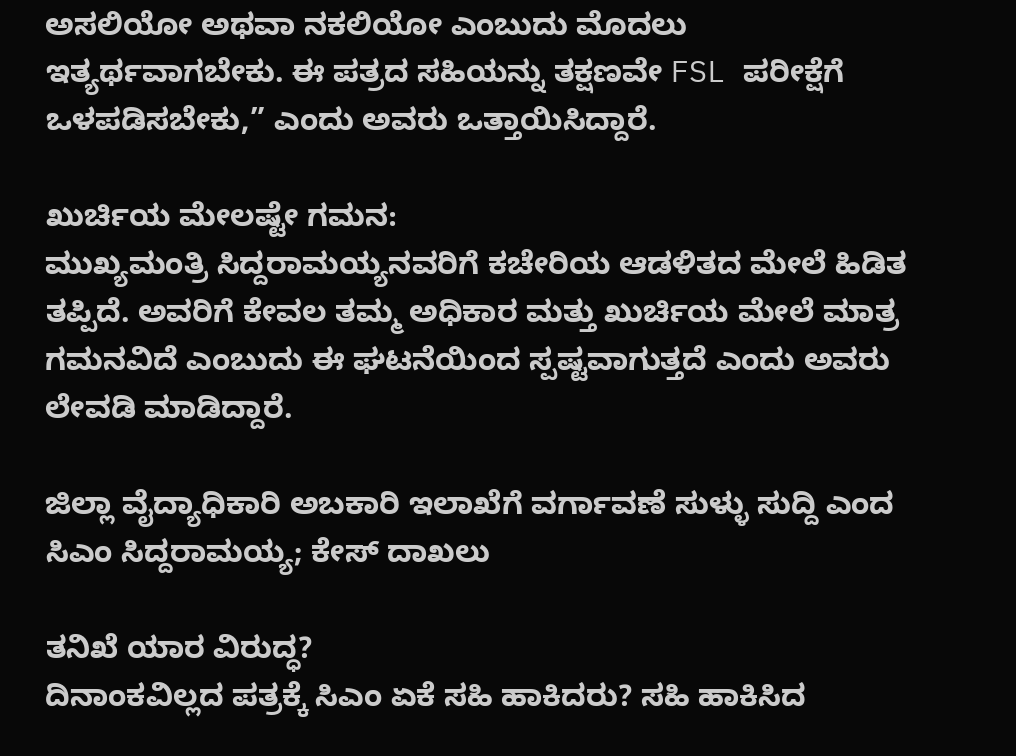ಅಸಲಿಯೋ ಅಥವಾ ನಕಲಿಯೋ ಎಂಬುದು ಮೊದಲು ಇತ್ಯರ್ಥವಾಗಬೇಕು. ಈ ಪತ್ರದ ಸಹಿಯನ್ನು ತಕ್ಷಣವೇ FSL ಪರೀಕ್ಷೆಗೆ ಒಳಪಡಿಸಬೇಕು,” ಎಂದು ಅವರು ಒತ್ತಾಯಿಸಿದ್ದಾರೆ.

ಖುರ್ಚಿಯ ಮೇಲಷ್ಟೇ ಗಮನ:
ಮುಖ್ಯಮಂತ್ರಿ ಸಿದ್ದರಾಮಯ್ಯನವರಿಗೆ ಕಚೇರಿಯ ಆಡಳಿತದ ಮೇಲೆ ಹಿಡಿತ ತಪ್ಪಿದೆ. ಅವರಿಗೆ ಕೇವಲ ತಮ್ಮ ಅಧಿಕಾರ ಮತ್ತು ಖುರ್ಚಿಯ ಮೇಲೆ ಮಾತ್ರ ಗಮನವಿದೆ ಎಂಬುದು ಈ ಘಟನೆಯಿಂದ ಸ್ಪಷ್ಟವಾಗುತ್ತದೆ ಎಂದು ಅವರು ಲೇವಡಿ ಮಾಡಿದ್ದಾರೆ.

ಜಿಲ್ಲಾ ವೈದ್ಯಾಧಿಕಾರಿ ಅಬಕಾರಿ ಇಲಾಖೆಗೆ ವರ್ಗಾವಣೆ ಸುಳ್ಳು ಸುದ್ದಿ ಎಂದ ಸಿಎಂ ಸಿದ್ದರಾಮಯ್ಯ; ಕೇಸ್ ದಾಖಲು

ತನಿಖೆ ಯಾರ ವಿರುದ್ಧ?
ದಿನಾಂಕವಿಲ್ಲದ ಪತ್ರಕ್ಕೆ ಸಿಎಂ ಏಕೆ ಸಹಿ ಹಾಕಿದರು? ಸಹಿ ಹಾಕಿಸಿದ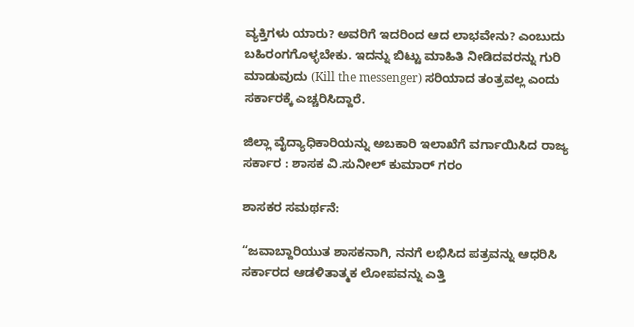ವ್ಯಕ್ತಿಗಳು ಯಾರು? ಅವರಿಗೆ ಇದರಿಂದ ಆದ ಲಾಭವೇನು? ಎಂಬುದು ಬಹಿರಂಗಗೊಳ್ಳಬೇಕು. ಇದನ್ನು ಬಿಟ್ಟು ಮಾಹಿತಿ ನೀಡಿದವರನ್ನು ಗುರಿ ಮಾಡುವುದು (Kill the messenger) ಸರಿಯಾದ ತಂತ್ರವಲ್ಲ ಎಂದು ಸರ್ಕಾರಕ್ಕೆ ಎಚ್ಚರಿಸಿದ್ದಾರೆ.

ಜಿಲ್ಲಾ ವೈದ್ಯಾಧಿಕಾರಿಯನ್ನು ಅಬಕಾರಿ ಇಲಾಖೆಗೆ ವರ್ಗಾಯಿಸಿದ ರಾಜ್ಯ ಸರ್ಕಾರ : ಶಾಸಕ ವಿ.ಸುನೀಲ್ ಕುಮಾರ್ ಗರಂ

ಶಾಸಕರ ಸಮರ್ಥನೆ:

“ಜವಾಬ್ದಾರಿಯುತ ಶಾಸಕನಾಗಿ, ನನಗೆ ಲಭಿಸಿದ ಪತ್ರವನ್ನು ಆಧರಿಸಿ ಸರ್ಕಾರದ ಆಡಳಿತಾತ್ಮಕ ಲೋಪವನ್ನು ಎತ್ತಿ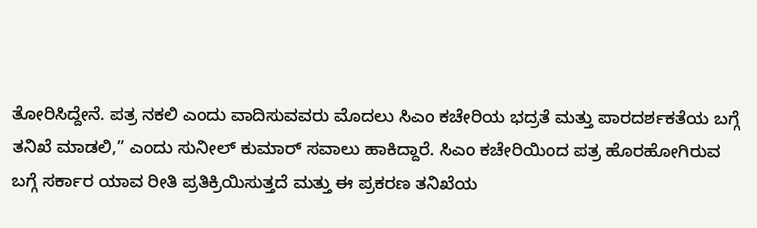ತೋರಿಸಿದ್ದೇನೆ. ಪತ್ರ ನಕಲಿ ಎಂದು ವಾದಿಸುವವರು ಮೊದಲು ಸಿಎಂ ಕಚೇರಿಯ ಭದ್ರತೆ ಮತ್ತು ಪಾರದರ್ಶಕತೆಯ ಬಗ್ಗೆ ತನಿಖೆ ಮಾಡಲಿ,” ಎಂದು ಸುನೀಲ್ ಕುಮಾರ್ ಸವಾಲು ಹಾಕಿದ್ದಾರೆ. ಸಿಎಂ ಕಚೇರಿಯಿಂದ ಪತ್ರ ಹೊರಹೋಗಿರುವ ಬಗ್ಗೆ ಸರ್ಕಾರ ಯಾವ ರೀತಿ ಪ್ರತಿಕ್ರಿಯಿಸುತ್ತದೆ ಮತ್ತು ಈ ಪ್ರಕರಣ ತನಿಖೆಯ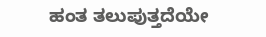ಹಂತ ತಲುಪುತ್ತದೆಯೇ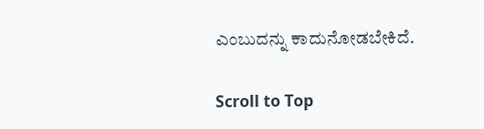ಎಂಬುದನ್ನು ಕಾದುನೋಡಬೇಕಿದೆ.

Scroll to Top